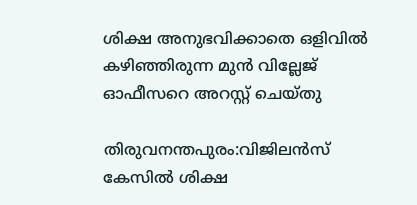ശിക്ഷ അനുഭവിക്കാതെ ഒളിവിൽ കഴിഞ്ഞിരുന്ന മുൻ വില്ലേജ് ഓഫീസറെ അറസ്റ്റ് ചെയ്തു

തിരുവനന്തപുരം:വിജിലൻസ് കേസിൽ ശിക്ഷ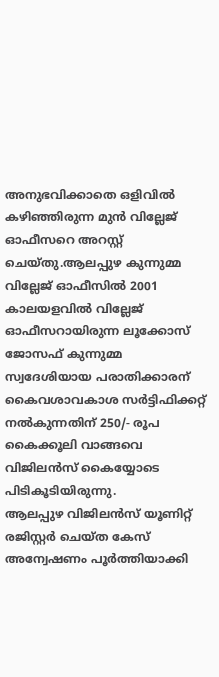അനുഭവിക്കാതെ ഒളിവിൽ കഴിഞ്ഞിരുന്ന മുൻ വില്ലേജ് ഓഫീസറെ അറസ്റ്റ് ചെയ്തു.ആലപ്പുഴ കുന്നുമ്മ വില്ലേജ് ഓഫീസിൽ 2001 കാലയളവിൽ വില്ലേജ് ഓഫീസറായിരുന്ന ലൂക്കോസ് ജോസഫ് കുന്നുമ്മ സ്വദേശിയായ പരാതിക്കാരന് കൈവശാവകാശ സർട്ടിഫിക്കറ്റ് നൽകുന്നതിന് 250/- രൂപ കൈക്കൂലി വാങ്ങവെ വിജിലൻസ് കൈയ്യോടെ പിടികൂടിയിരുന്നു.
ആലപ്പുഴ വിജിലൻസ് യൂണിറ്റ് രജിസ്റ്റർ ചെയ്ത കേസ് അന്വേഷണം പൂർത്തിയാക്കി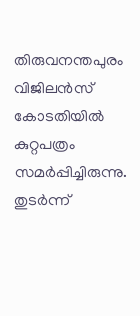തിരുവനന്തപുരം വിജിലൻസ് കോടതിയിൽ കുറ്റപത്രം സമർപ്പിച്ചിരുന്നു. തുടർന്ന്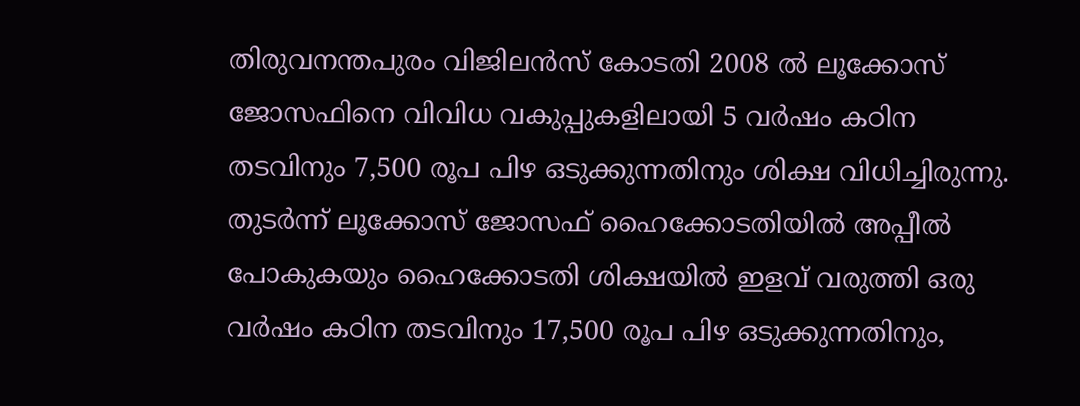തിരുവനന്തപുരം വിജിലൻസ് കോടതി 2008 ൽ ലൂക്കോസ് ജോസഫിനെ വിവിധ വകുപ്പുകളിലായി 5 വർഷം കഠിന തടവിനും 7,500 രൂപ പിഴ ഒടുക്കുന്നതിനും ശിക്ഷ വിധിച്ചിരുന്നു. തുടർന്ന് ലൂക്കോസ് ജോസഫ് ഹൈക്കോടതിയിൽ അപ്പീൽ പോകുകയും ഹൈക്കോടതി ശിക്ഷയിൽ ഇളവ് വരുത്തി ഒരു വർഷം കഠിന തടവിനും 17,500 രൂപ പിഴ ഒടുക്കുന്നതിനും,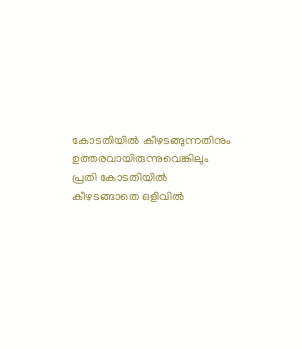കോടതിയിൽ കീഴടങ്ങുന്നതിനും ഉത്തരവായിരുന്നുവെങ്കിലും പ്രതി കോടതിയിൽ കീഴടങ്ങാതെ ഒളിവിൽ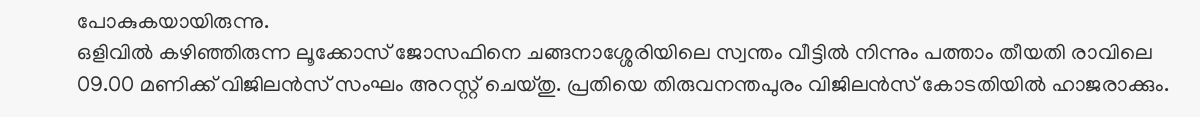പോകുകയായിരുന്നു.
ഒളിവിൽ കഴിഞ്ഞിരുന്ന ലൂക്കോസ് ജോസഫിനെ ചങ്ങനാശ്ശേരിയിലെ സ്വന്തം വീട്ടിൽ നിന്നും പത്താം തീയതി രാവിലെ 09.00 മണിക്ക് വിജിലൻസ് സംഘം അറസ്റ്റ് ചെയ്തു. പ്രതിയെ തിരുവനന്തപുരം വിജിലൻസ് കോടതിയിൽ ഹാജരാക്കും.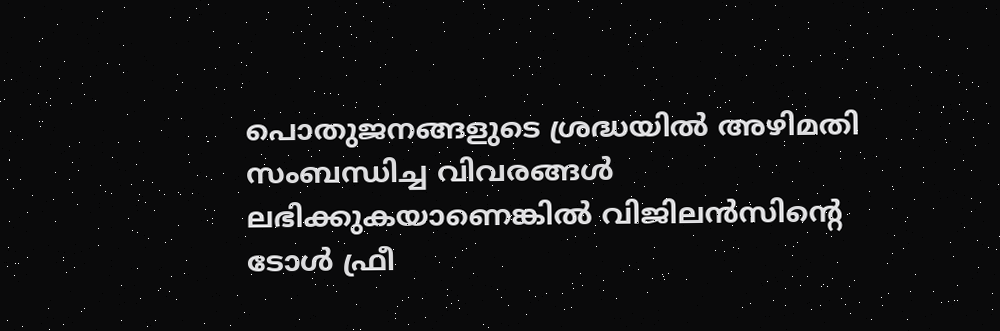പൊതുജനങ്ങളുടെ ശ്രദ്ധയിൽ അഴിമതി സംബന്ധിച്ച വിവരങ്ങൾ ലഭിക്കുകയാണെങ്കിൽ വിജിലൻസിന്റെ ടോൾ ഫ്രീ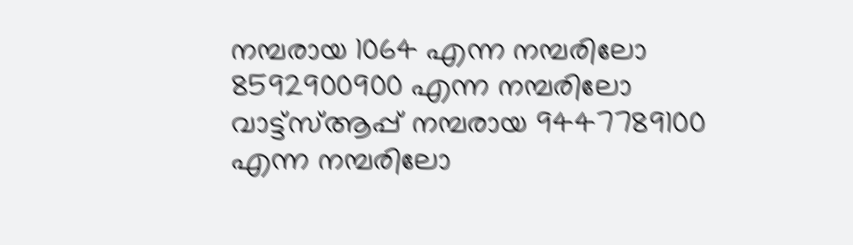നമ്പരായ 1064 എന്ന നമ്പരിലോ 8592900900 എന്ന നമ്പരിലോ വാട്ട്സ്ആപ്പ് നമ്പരായ 9447789100 എന്ന നമ്പരിലോ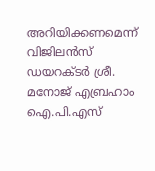അറിയിക്കണമെന്ന് വിജിലൻസ് ഡയറക്ടർ ശ്രീ. മനോജ് എബ്രഹാം ഐ.പി.എസ്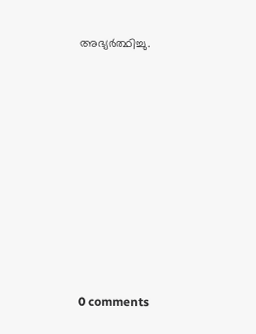അഭ്യർത്ഥിച്ചു.










0 comments